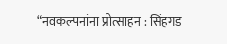“नवकल्पनांना प्रोत्साहन : सिंहगड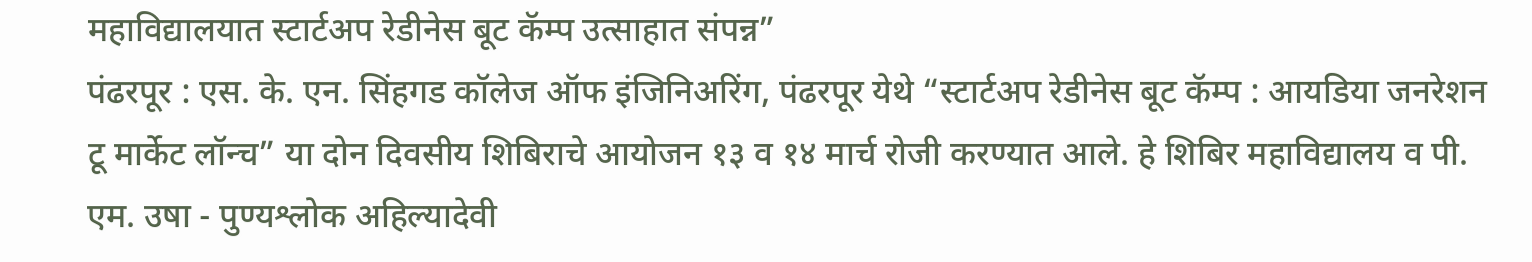महाविद्यालयात स्टार्टअप रेडीनेस बूट कॅम्प उत्साहात संपन्न”
पंढरपूर : एस. के. एन. सिंहगड कॉलेज ऑफ इंजिनिअरिंग, पंढरपूर येथे “स्टार्टअप रेडीनेस बूट कॅम्प : आयडिया जनरेशन टू मार्केट लॉन्च” या दोन दिवसीय शिबिराचे आयोजन १३ व १४ मार्च रोजी करण्यात आले. हे शिबिर महाविद्यालय व पी. एम. उषा - पुण्यश्लोक अहिल्यादेवी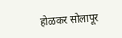होळकर सोलापूर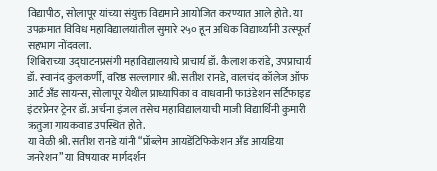विद्यापीठ, सोलापूर यांच्या संयुक्त विद्यमाने आयोजित करण्यात आले होते. या उपक्रमात विविध महाविद्यालयांतील सुमारे २५० हून अधिक विद्यार्थ्यांनी उत्स्फूर्त सहभाग नोंदवला.
शिबिराच्या उद्घाटनप्रसंगी महाविद्यालयाचे प्राचार्य डॉ. कैलाश करांडे, उपप्राचार्य डॉ. स्वानंद कुलकर्णी, वरिष्ठ सल्लागार श्री. सतीश रानडे, वालचंद कॉलेज ऑफ आर्ट अँड सायन्स, सोलापूर येथील प्राध्यापिका व वाधवानी फाउंडेशन सर्टिफाइड इंटरप्रेनर ट्रेनर डॉ. अर्चना इंजल तसेच महाविद्यालयाची माजी विद्यार्थिनी कुमारी ऋतुजा गायकवाड उपस्थित होते.
या वेळी श्री. सतीश रानडे यांनी “प्रॉब्लेम आयडेंटिफिकेशन अँड आयडिया जनरेशन” या विषयावर मार्गदर्शन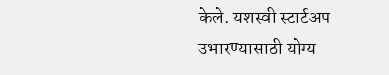केले. यशस्वी स्टार्टअप उभारण्यासाठी योग्य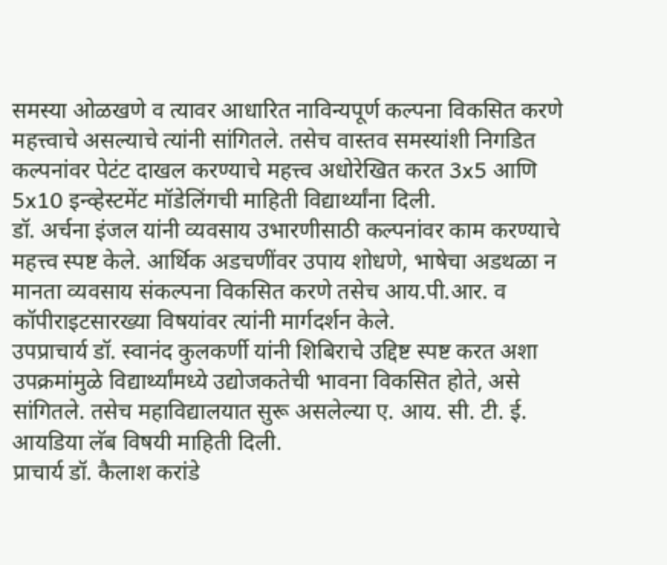समस्या ओळखणे व त्यावर आधारित नाविन्यपूर्ण कल्पना विकसित करणे महत्त्वाचे असल्याचे त्यांनी सांगितले. तसेच वास्तव समस्यांशी निगडित कल्पनांवर पेटंट दाखल करण्याचे महत्त्व अधोरेखित करत 3x5 आणि 5x10 इन्व्हेस्टमेंट मॉडेलिंगची माहिती विद्यार्थ्यांना दिली.
डॉ. अर्चना इंजल यांनी व्यवसाय उभारणीसाठी कल्पनांवर काम करण्याचे महत्त्व स्पष्ट केले. आर्थिक अडचणींवर उपाय शोधणे, भाषेचा अडथळा न मानता व्यवसाय संकल्पना विकसित करणे तसेच आय.पी.आर. व कॉपीराइटसारख्या विषयांवर त्यांनी मार्गदर्शन केले.
उपप्राचार्य डॉ. स्वानंद कुलकर्णी यांनी शिबिराचे उद्दिष्ट स्पष्ट करत अशा उपक्रमांमुळे विद्यार्थ्यांमध्ये उद्योजकतेची भावना विकसित होते, असे सांगितले. तसेच महाविद्यालयात सुरू असलेल्या ए. आय. सी. टी. ई. आयडिया लॅब विषयी माहिती दिली.
प्राचार्य डॉ. कैलाश करांडे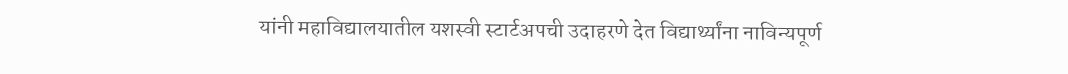यांनी महाविद्यालयातील यशस्वी स्टार्टअपची उदाहरणे देत विद्यार्थ्यांना नाविन्यपूर्ण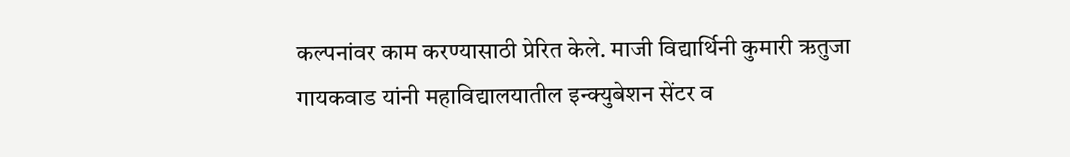कल्पनांवर काम करण्यासाठी प्रेरित केले. माजी विद्यार्थिनी कुमारी ऋतुजा गायकवाड यांनी महाविद्यालयातील इन्क्युबेशन सेंटर व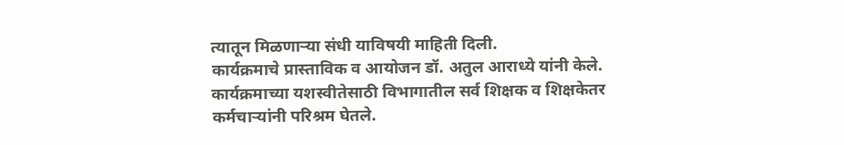त्यातून मिळणाऱ्या संधी याविषयी माहिती दिली.
कार्यक्रमाचे प्रास्ताविक व आयोजन डॉ. अतुल आराध्ये यांनी केले. कार्यक्रमाच्या यशस्वीतेसाठी विभागातील सर्व शिक्षक व शिक्षकेतर कर्मचाऱ्यांनी परिश्रम घेतले.